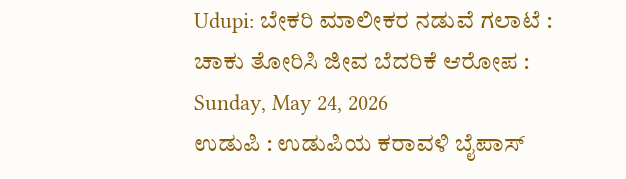Udupi: ಬೇಕರಿ ಮಾಲೀಕರ ನಡುವೆ ಗಲಾಟೆ : ಚಾಕು ತೋರಿಸಿ ಜೀವ ಬೆದರಿಕೆ ಆರೋಪ :
Sunday, May 24, 2026
ಉಡುಪಿ : ಉಡುಪಿಯ ಕರಾವಳಿ ಬೈಪಾಸ್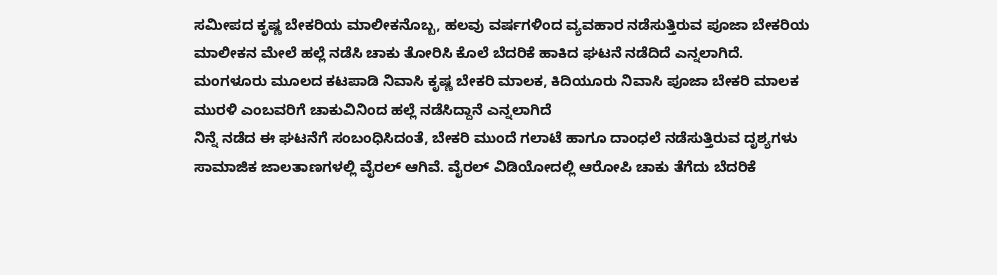ಸಮೀಪದ ಕೃಷ್ಣ ಬೇಕರಿಯ ಮಾಲೀಕನೊಬ್ಬ, ಹಲವು ವರ್ಷಗಳಿಂದ ವ್ಯವಹಾರ ನಡೆಸುತ್ತಿರುವ ಪೂಜಾ ಬೇಕರಿಯ ಮಾಲೀಕನ ಮೇಲೆ ಹಲ್ಲೆ ನಡೆಸಿ ಚಾಕು ತೋರಿಸಿ ಕೊಲೆ ಬೆದರಿಕೆ ಹಾಕಿದ ಘಟನೆ ನಡೆದಿದೆ ಎನ್ನಲಾಗಿದೆ.
ಮಂಗಳೂರು ಮೂಲದ ಕಟಪಾಡಿ ನಿವಾಸಿ ಕೃಷ್ಣ ಬೇಕರಿ ಮಾಲಕ, ಕಿದಿಯೂರು ನಿವಾಸಿ ಪೂಜಾ ಬೇಕರಿ ಮಾಲಕ ಮುರಳಿ ಎಂಬವರಿಗೆ ಚಾಕುವಿನಿಂದ ಹಲ್ಲೆ ನಡೆಸಿದ್ದಾನೆ ಎನ್ನಲಾಗಿದೆ
ನಿನ್ನೆ ನಡೆದ ಈ ಘಟನೆಗೆ ಸಂಬಂಧಿಸಿದಂತೆ, ಬೇಕರಿ ಮುಂದೆ ಗಲಾಟೆ ಹಾಗೂ ದಾಂಧಲೆ ನಡೆಸುತ್ತಿರುವ ದೃಶ್ಯಗಳು ಸಾಮಾಜಿಕ ಜಾಲತಾಣಗಳಲ್ಲಿ ವೈರಲ್ ಆಗಿವೆ. ವೈರಲ್ ವಿಡಿಯೋದಲ್ಲಿ ಆರೋಪಿ ಚಾಕು ತೆಗೆದು ಬೆದರಿಕೆ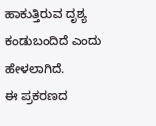ಹಾಕುತ್ತಿರುವ ದೃಶ್ಯ ಕಂಡುಬಂದಿದೆ ಎಂದು ಹೇಳಲಾಗಿದೆ.
ಈ ಪ್ರಕರಣದ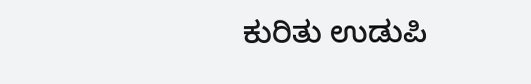ಕುರಿತು ಉಡುಪಿ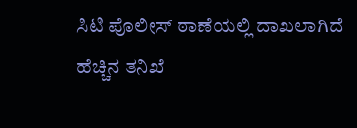ಸಿಟಿ ಪೊಲೀಸ್ ಠಾಣೆಯಲ್ಲಿ ದಾಖಲಾಗಿದೆ ಹೆಚ್ಚಿನ ತನಿಖೆ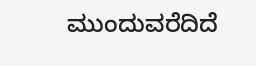ಮುಂದುವರೆದಿದೆ